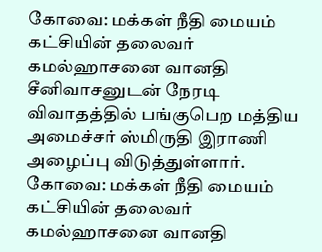கோவை: மக்கள் நீதி மையம் கட்சியின் தலைவர் கமல்ஹாசனை வானதி சீனிவாசனுடன் நேரடி விவாதத்தில் பங்குபெற மத்திய அமைச்சர் ஸ்மிருதி இராணி அழைப்பு விடுத்துள்ளார்.
கோவை: மக்கள் நீதி மையம் கட்சியின் தலைவர் கமல்ஹாசனை வானதி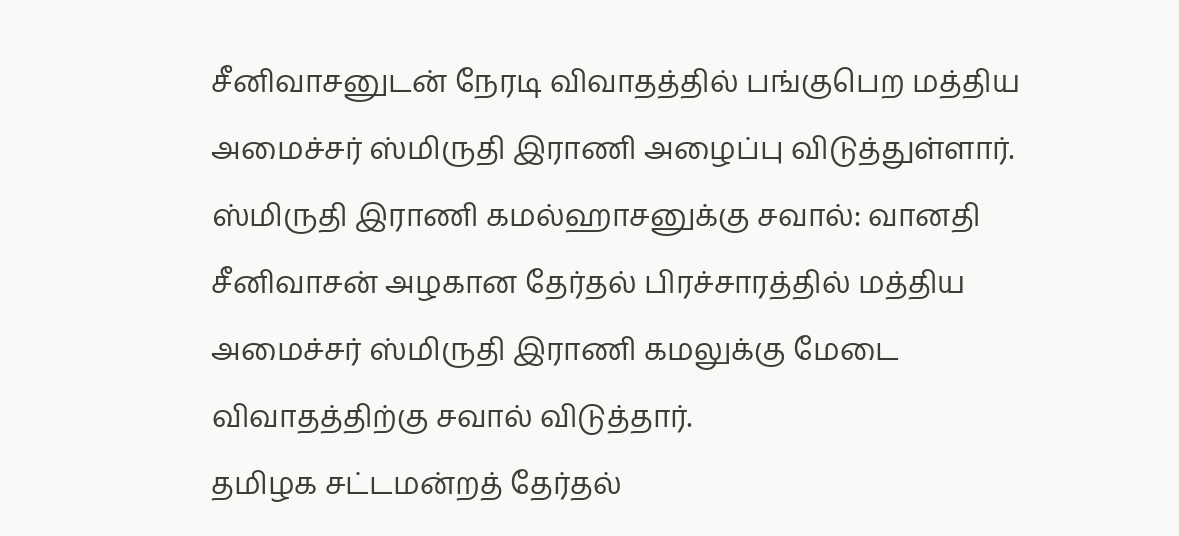சீனிவாசனுடன் நேரடி விவாதத்தில் பங்குபெற மத்திய அமைச்சர் ஸ்மிருதி இராணி அழைப்பு விடுத்துள்ளார்.
ஸ்மிருதி இராணி கமல்ஹாசனுக்கு சவால்: வானதி சீனிவாசன் அழகான தேர்தல் பிரச்சாரத்தில் மத்திய அமைச்சர் ஸ்மிருதி இராணி கமலுக்கு மேடை விவாதத்திற்கு சவால் விடுத்தார்.
தமிழக சட்டமன்றத் தேர்தல்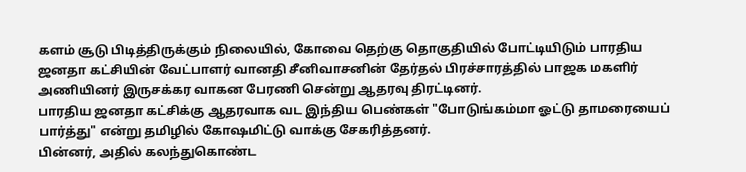களம் சூடு பிடித்திருக்கும் நிலையில், கோவை தெற்கு தொகுதியில் போட்டியிடும் பாரதிய ஜனதா கட்சியின் வேட்பாளர் வானதி சீனிவாசனின் தேர்தல் பிரச்சாரத்தில் பாஜக மகளிர் அணியினர் இருசக்கர வாகன பேரணி சென்று ஆதரவு திரட்டினர்.
பாரதிய ஜனதா கட்சிக்கு ஆதரவாக வட இந்திய பெண்கள் "போடுங்கம்மா ஓட்டு தாமரையைப் பார்த்து" என்று தமிழில் கோஷமிட்டு வாக்கு சேகரித்தனர்.
பின்னர், அதில் கலந்துகொண்ட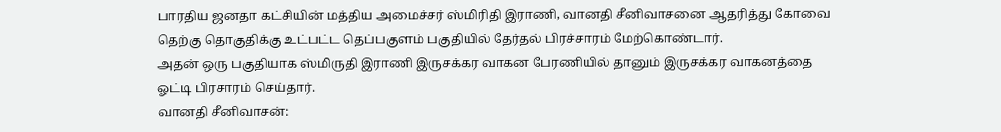பாரதிய ஜனதா கட்சியின் மத்திய அமைச்சர் ஸ்மிரிதி இராணி, வானதி சீனிவாசனை ஆதரித்து கோவை தெற்கு தொகுதிக்கு உட்பட்ட தெப்பகுளம் பகுதியில் தேர்தல் பிரச்சாரம் மேற்கொண்டார்.
அதன் ஒரு பகுதியாக ஸ்மிருதி இராணி இருசக்கர வாகன பேரணியில் தானும் இருசக்கர வாகனத்தை ஓட்டி பிரசாரம் செய்தார்.
வானதி சீனிவாசன்: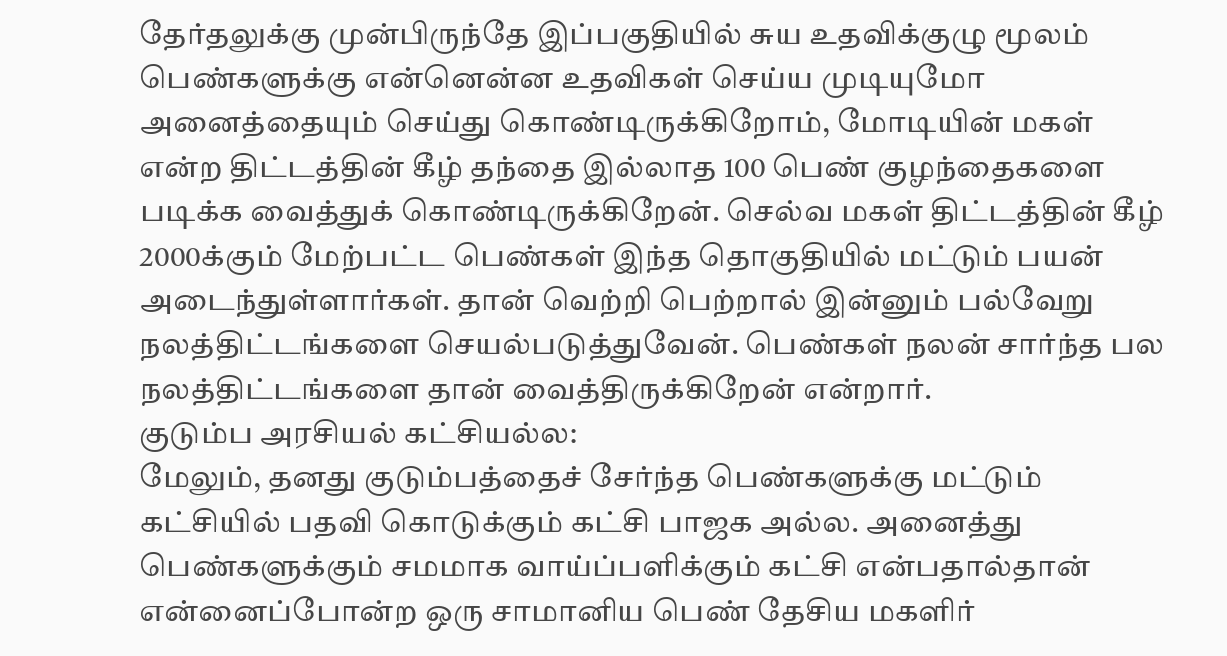தேர்தலுக்கு முன்பிருந்தே இப்பகுதியில் சுய உதவிக்குழு மூலம் பெண்களுக்கு என்னென்ன உதவிகள் செய்ய முடியுமோ அனைத்தையும் செய்து கொண்டிருக்கிறோம், மோடியின் மகள் என்ற திட்டத்தின் கீழ் தந்தை இல்லாத 100 பெண் குழந்தைகளை படிக்க வைத்துக் கொண்டிருக்கிறேன். செல்வ மகள் திட்டத்தின் கீழ் 2000க்கும் மேற்பட்ட பெண்கள் இந்த தொகுதியில் மட்டும் பயன் அடைந்துள்ளார்கள். தான் வெற்றி பெற்றால் இன்னும் பல்வேறு நலத்திட்டங்களை செயல்படுத்துவேன். பெண்கள் நலன் சார்ந்த பல நலத்திட்டங்களை தான் வைத்திருக்கிறேன் என்றார்.
குடும்ப அரசியல் கட்சியல்ல:
மேலும், தனது குடும்பத்தைச் சேர்ந்த பெண்களுக்கு மட்டும் கட்சியில் பதவி கொடுக்கும் கட்சி பாஜக அல்ல. அனைத்து பெண்களுக்கும் சமமாக வாய்ப்பளிக்கும் கட்சி என்பதால்தான் என்னைப்போன்ற ஒரு சாமானிய பெண் தேசிய மகளிர்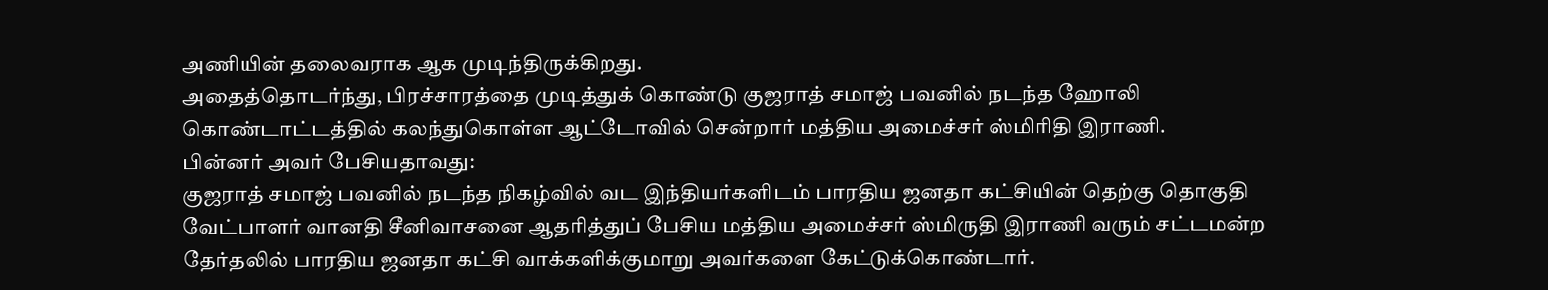அணியின் தலைவராக ஆக முடிந்திருக்கிறது.
அதைத்தொடர்ந்து, பிரச்சாரத்தை முடித்துக் கொண்டு குஜராத் சமாஜ் பவனில் நடந்த ஹோலி கொண்டாட்டத்தில் கலந்துகொள்ள ஆட்டோவில் சென்றார் மத்திய அமைச்சர் ஸ்மிரிதி இராணி.
பின்னர் அவர் பேசியதாவது:
குஜராத் சமாஜ் பவனில் நடந்த நிகழ்வில் வட இந்தியர்களிடம் பாரதிய ஜனதா கட்சியின் தெற்கு தொகுதி வேட்பாளர் வானதி சீனிவாசனை ஆதரித்துப் பேசிய மத்திய அமைச்சர் ஸ்மிருதி இராணி வரும் சட்டமன்ற தேர்தலில் பாரதிய ஜனதா கட்சி வாக்களிக்குமாறு அவர்களை கேட்டுக்கொண்டார்.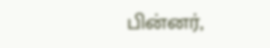பின்னர்,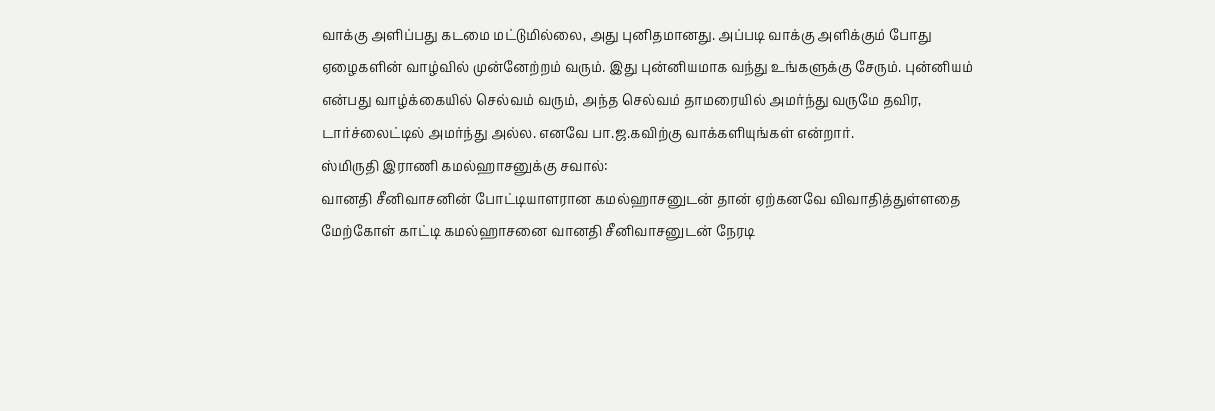வாக்கு அளிப்பது கடமை மட்டுமில்லை, அது புனிதமானது. அப்படி வாக்கு அளிக்கும் போது ஏழைகளின் வாழ்வில் முன்னேற்றம் வரும். இது புன்னியமாக வந்து உங்களுக்கு சேரும். புன்னியம் என்பது வாழ்க்கையில் செல்வம் வரும், அந்த செல்வம் தாமரையில் அமர்ந்து வருமே தவிர, டார்ச்லைட்டில் அமர்ந்து அல்ல. எனவே பா.ஜ.கவிற்கு வாக்களியுங்கள் என்றார்.
ஸ்மிருதி இராணி கமல்ஹாசனுக்கு சவால்:
வானதி சீனிவாசனின் போட்டியாளரான கமல்ஹாசனுடன் தான் ஏற்கனவே விவாதித்துள்ளதை மேற்கோள் காட்டி கமல்ஹாசனை வானதி சீனிவாசனுடன் நேரடி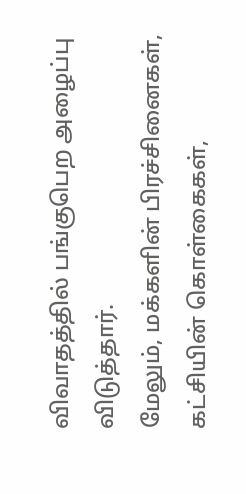விவாதத்தில் பங்குபெற அழைப்பு விடுத்தார்.
மேலும், மக்களின் பிரச்சினைகள், கட்சியின் கொள்கைகள்,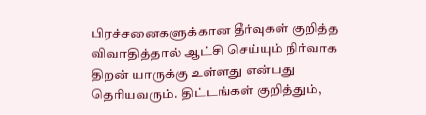பிரச்சனைகளுக்கான தீர்வுகள் குறித்த விவாதித்தால் ஆட்சி செய்யும் நிர்வாக திறன் யாருக்கு உள்ளது என்பது தெரியவரும். திட்டங்கள் குறித்தும்,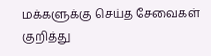மக்களுக்கு செய்த சேவைகள் குறித்து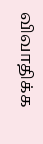விவாதிக்க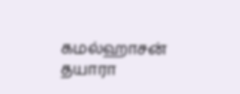கமல்ஹாசன் தயாரா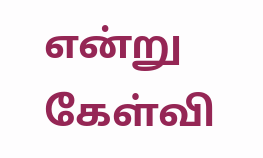என்று கேள்வி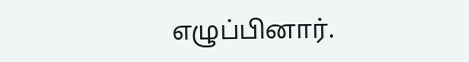எழுப்பினார்.